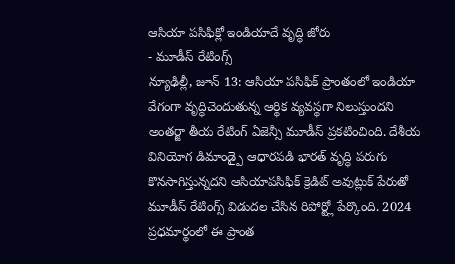ఆసియా పసిఫిక్లో ఇండియాదే వృద్ధి జోరు
- మూడీస్ రేటింగ్స్
న్యూఢిల్లీ, జూన్ 13: ఆసియా పసిఫిక్ ప్రాంతంలో ఇండియా వేగంగా వృద్ధిచెందుతున్న ఆర్థిక వ్యవస్థగా నిలుస్తుందని అంతర్జా తీయ రేటింగ్ ఏజెన్సీ మూడీస్ ప్రకటించింది. దేశీయ వినియోగ డిమాండ్పై ఆధారపడి భారత్ వృద్ధి పరుగు కొనసాగిస్తున్నదని ఆసియాపసిఫిక్ క్రెడిట్ అవుట్లుక్ పేరుతో మూడీస్ రేటింగ్స్ విడుదల చేసిన రిపోర్ట్లో పేర్కొంది. 2024 ప్రధమార్థంలో ఈ ప్రాంత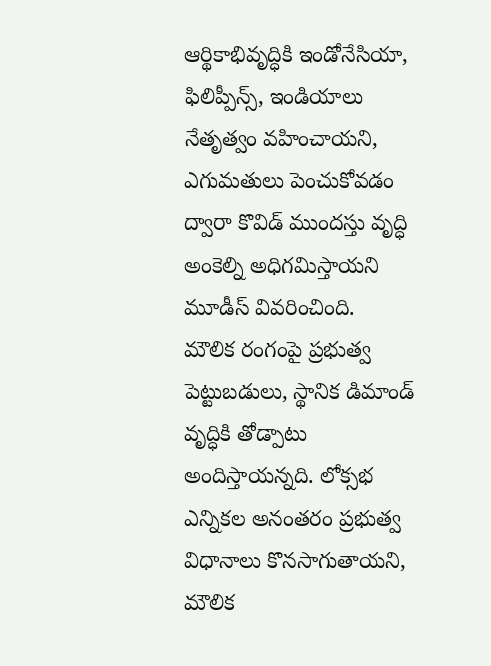ఆర్థికాభివృద్ధికి ఇండోనేసియా, ఫిలిప్పీన్స్, ఇండియాలు నేతృత్వం వహించాయని, ఎగుమతులు పెంచుకోవడం ద్వారా కొవిడ్ ముందస్తు వృద్ధి అంకెల్ని అధిగమిస్తాయని మూడీస్ వివరించింది.
మౌలిక రంగంపై ప్రభుత్వ పెట్టుబడులు, స్థానిక డిమాండ్ వృద్ధికి తోడ్పాటు అందిస్తాయన్నది. లోక్సభ ఎన్నికల అనంతరం ప్రభుత్వ విధానాలు కొనసాగుతాయని, మౌలిక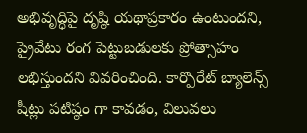అభివృద్ధిపై దృష్ఠి యథాప్రకారం ఉంటుందని, ప్రైవేటు రంగ పెట్టుబడులకు ప్రోత్సాహం లభిస్తుందని వివరించింది. కార్పొరేట్ బ్యాలెన్స్ షీట్లు పటిష్ఠం గా కావడం, విలువలు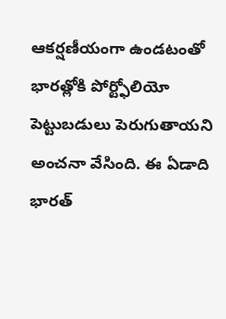ఆకర్షణీయంగా ఉండటంతో భారత్లోకి పోర్ట్ఫోలియో పెట్టుబడులు పెరుగుతాయని అంచనా వేసింది. ఈ ఏడాది భారత్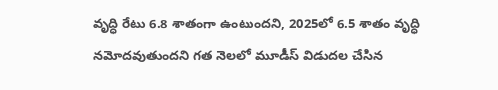వృద్ధి రేటు 6.8 శాతంగా ఉంటుందని, 2025లో 6.5 శాతం వృద్ధి నమోదవుతుందని గత నెలలో మూడీస్ విడుదల చేసిన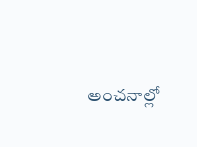అంచనాల్లో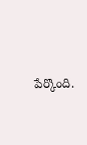పేర్కొంది.